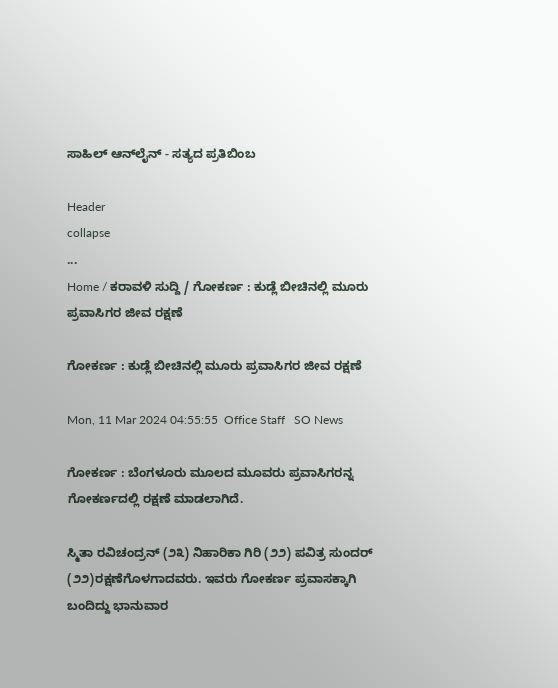ಸಾಹಿಲ್ ಆನ್‌ಲೈನ್ - ಸತ್ಯದ ಪ್ರತಿಬಿಂಬ

Header
collapse
...
Home / ಕರಾವಳಿ ಸುದ್ದಿ / ಗೋಕರ್ಣ : ಕುಡ್ಲೆ ಬೀಚಿನಲ್ಲಿ ಮೂರು ಪ್ರವಾಸಿಗರ ಜೀವ ರಕ್ಷಣೆ

ಗೋಕರ್ಣ : ಕುಡ್ಲೆ ಬೀಚಿನಲ್ಲಿ ಮೂರು ಪ್ರವಾಸಿಗರ ಜೀವ ರಕ್ಷಣೆ

Mon, 11 Mar 2024 04:55:55  Office Staff   SO News

ಗೋಕರ್ಣ : ಬೆಂಗಳೂರು ಮೂಲದ ಮೂವರು ಪ್ರವಾಸಿಗರನ್ನ ಗೋಕರ್ಣದಲ್ಲಿ ರಕ್ಷಣೆ ಮಾಡಲಾಗಿದೆ.

ಸ್ಮಿತಾ ರವಿಚಂದ್ರನ್ (೨೩) ನಿಹಾರಿಕಾ ಗಿರಿ (೨೨) ಪವಿತ್ರ ಸುಂದರ್ (೨೨)ರಕ್ಷಣೆಗೊಳಗಾದವರು. ಇವರು ಗೋಕರ್ಣ ಪ್ರವಾಸಕ್ಕಾಗಿ ಬಂದಿದ್ದು ಭಾನುವಾರ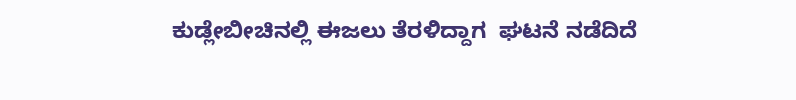ಕುಡ್ಲೇಬೀಚಿನಲ್ಲಿ ಈಜಲು ತೆರಳಿದ್ದಾಗ  ಘಟನೆ ನಡೆದಿದೆ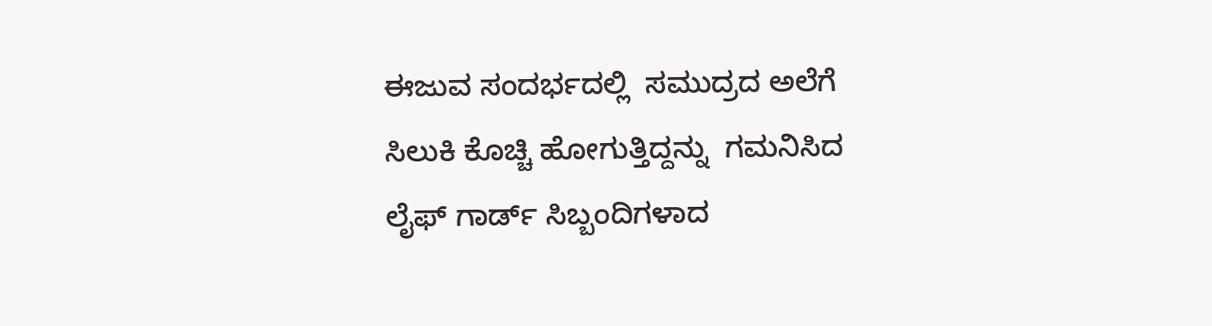ಈಜುವ ಸಂದರ್ಭದಲ್ಲಿ  ಸಮುದ್ರದ ಅಲೆಗೆ ಸಿಲುಕಿ ಕೊಚ್ಚಿ ಹೋಗುತ್ತಿದ್ದನ್ನು  ಗಮನಿಸಿದ ಲೈಫ್ ಗಾರ್ಡ್ ಸಿಬ್ಬಂದಿಗಳಾದ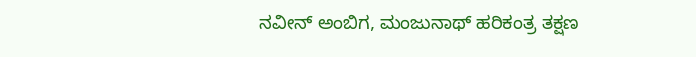ನವೀನ್ ಅಂಬಿಗ, ಮಂಜುನಾಥ್ ಹರಿಕಂತ್ರ ತಕ್ಷಣ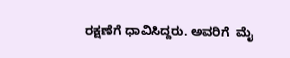ರಕ್ಷಣೆಗೆ ಧಾವಿಸಿದ್ದರು. ಅವರಿಗೆ  ಮೈ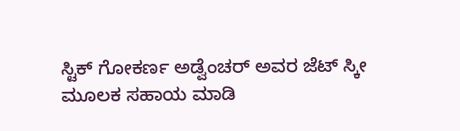ಸ್ಟಿಕ್ ಗೋಕರ್ಣ ಅಡ್ವೆಂಚರ್ ಅವರ ಜೆಟ್ ಸ್ಕೀ ಮೂಲಕ ಸಹಾಯ ಮಾಡಿ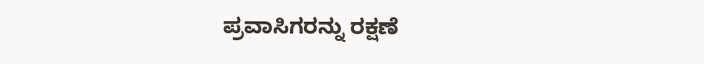ಪ್ರವಾಸಿಗರನ್ನು ರಕ್ಷಣೆ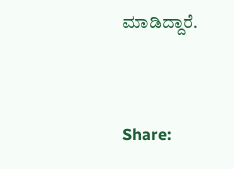ಮಾಡಿದ್ದಾರೆ.


Share: